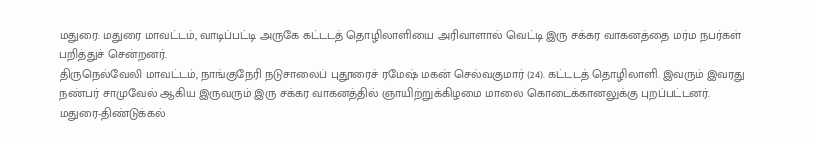மதுரை: மதுரை மாவட்டம், வாடிப்பட்டி அருகே கட்டடத் தொழிலாளியை அரிவாளால் வெட்டி இரு சக்கர வாகனத்தை மர்ம நபர்கள் பறித்துச் சென்றனர்.
திருநெல்வேலி மாவட்டம், நாங்குநேரி நடுசாலைப் புதூரைச் ரமேஷ் மகன் செல்வகுமார் (24). கட்டடத் தொழிலாளி. இவரும் இவரது நண்பர் சாமுவேல் ஆகிய இருவரும் இரு சக்கர வாகனத்தில் ஞாயிற்றுக்கிழமை மாலை கொடைக்கானலுக்கு புறப்பட்டனர்.
மதுரை-திண்டுக்கல்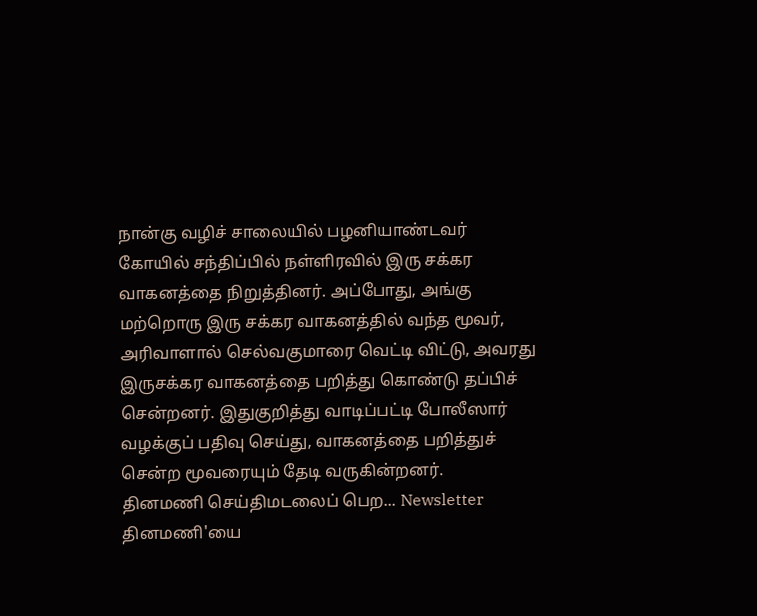நான்கு வழிச் சாலையில் பழனியாண்டவர் கோயில் சந்திப்பில் நள்ளிரவில் இரு சக்கர வாகனத்தை நிறுத்தினர். அப்போது, அங்கு மற்றொரு இரு சக்கர வாகனத்தில் வந்த மூவர், அரிவாளால் செல்வகுமாரை வெட்டி விட்டு, அவரது இருசக்கர வாகனத்தை பறித்து கொண்டு தப்பிச் சென்றனர். இதுகுறித்து வாடிப்பட்டி போலீஸார் வழக்குப் பதிவு செய்து, வாகனத்தை பறித்துச் சென்ற மூவரையும் தேடி வருகின்றனர்.
தினமணி செய்திமடலைப் பெற... Newsletter
தினமணி'யை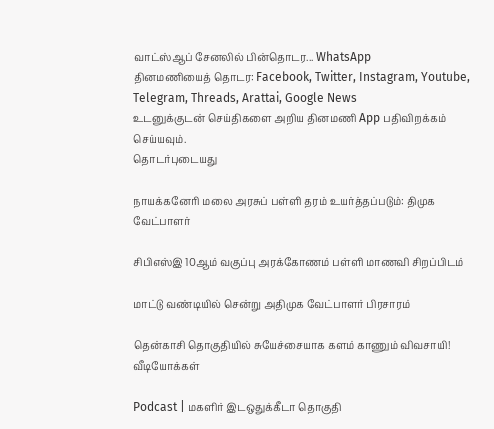வாட்ஸ்ஆப் சேனலில் பின்தொடர... WhatsApp
தினமணியைத் தொடர: Facebook, Twitter, Instagram, Youtube, Telegram, Threads, Arattai, Google News
உடனுக்குடன் செய்திகளை அறிய தினமணி App பதிவிறக்கம் செய்யவும்.
தொடர்புடையது

நாயக்கனேரி மலை அரசுப் பள்ளி தரம் உயர்த்தப்படும்: திமுக வேட்பாளர்

சிபிஎஸ்இ 10ஆம் வகுப்பு அரக்கோணம் பள்ளி மாணவி சிறப்பிடம்

மாட்டு வண்டியில் சென்று அதிமுக வேட்பாளர் பிரசாரம்

தென்காசி தொகுதியில் சுயேச்சையாக களம் காணும் விவசாயி!
வீடியோக்கள்

Podcast | மகளிர் இடஒதுக்கீடா தொகுதி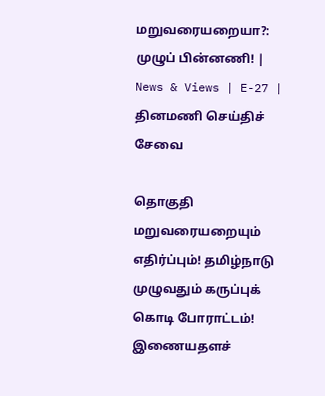மறுவரையறையா?: முழுப் பின்னணி! | News & Views | E-27 |
தினமணி செய்திச் சேவை

தொகுதி மறுவரையறையும் எதிர்ப்பும்! தமிழ்நாடு முழுவதும் கருப்புக் கொடி போராட்டம்!
இணையதளச்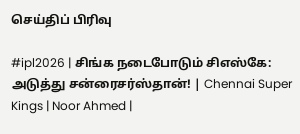செய்திப் பிரிவு

#ipl2026 | சிங்க நடைபோடும் சிஎஸ்கே: அடுத்து சன்ரைசர்ஸ்தான்! | Chennai Super Kings | Noor Ahmed |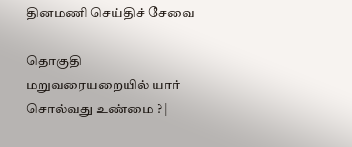தினமணி செய்திச் சேவை

தொகுதி மறுவரையறையில் யார் சொல்வது உண்மை ? |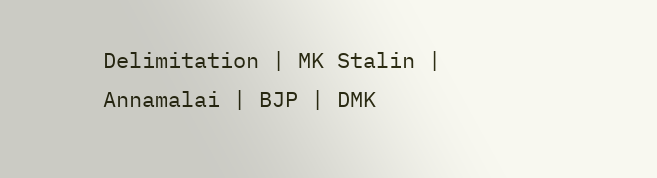Delimitation | MK Stalin | Annamalai | BJP | DMK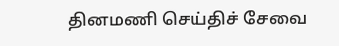தினமணி செய்திச் சேவை